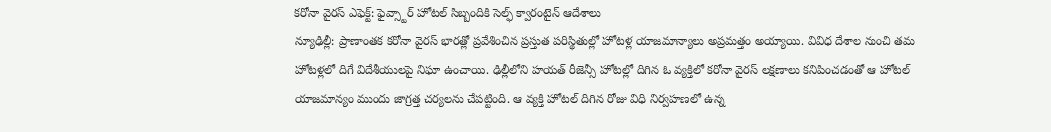కరోనా వైరస్ ఎఫెక్ట్: ఫైవ్స్టార్ హోటల్ సిబ్బందికి సెల్ఫ్ క్వారంటైన్ ఆదేశాలు
న్యూఢిల్లీ: ప్రాణాంతక కరోనా వైరస్ భారత్లో ప్రవేశించిన ప్రస్తుత పరిస్థితుల్లో హోటళ్ల యాజమాన్యాలు అప్రమత్తం అయ్యాయి. వివిధ దేశాల నుంచి తమ హోటళ్లలో దిగే విదేశీయులపై నిఘా ఉంచాయి. ఢిల్లీలోని హయత్ రీజెన్సీ హోటల్లో దిగిన ఓ వ్యక్తిలో కరోనా వైరస్ లక్షణాలు కనిపించడంతో ఆ హోటల్ యాజమాన్యం ముందు జాగ్రత్త చర్యలను చేపట్టింది. ఆ వ్యక్తి హోటల్ దిగిన రోజు విధి నిర్వహణలో ఉన్న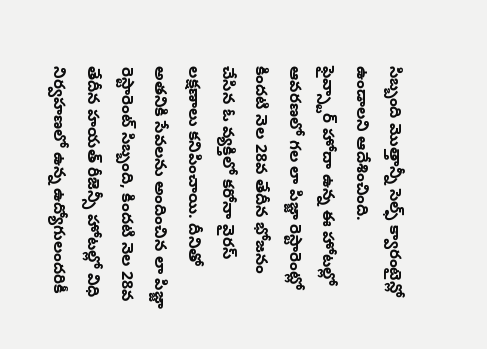సిబ్బంది మొత్తాన్నీ సెల్ఫ్ క్వారంటైన్లో ఉండాలని ఆదేశించింది.
ఫైవ్స్టార్ హోదా ఉన్న ఈ హోటల్లో ఆవరణలో గల లా పిజ్జా రెస్టారెంట్లో కిందటి నెల 28వ తేదీన భోజనం చేసిన ఓ వ్యక్తిలో కరోనా వైరస్ లక్షణాలు కనిపించాయి. దీనితో అతనికి సేవలను అందించిన లా పిజ్జా రెస్టారెంట్ సిబ్బంది, కిందటి నెల 28వ తేదీన హయత్ రీజెన్సీ హోటల్లో విధి నిర్వహణలో ఉన్న ఉద్యోగులందరికీ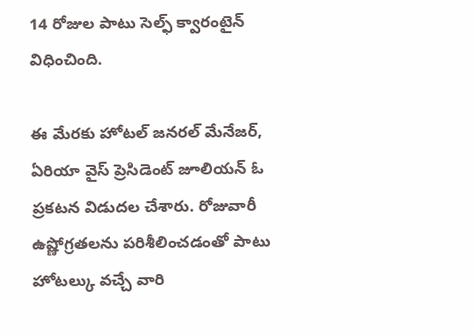14 రోజుల పాటు సెల్ఫ్ క్వారంటైన్ విధించింది.

ఈ మేరకు హోటల్ జనరల్ మేనేజర్, ఏరియా వైస్ ప్రెసిడెంట్ జూలియన్ ఓ ప్రకటన విడుదల చేశారు. రోజువారీ ఉష్ణోగ్రతలను పరిశీలించడంతో పాటు హోటల్కు వచ్చే వారి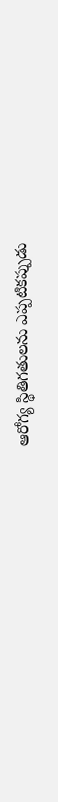ఆరోగ్య స్థితిగతులను ఎప్పటికప్పుడు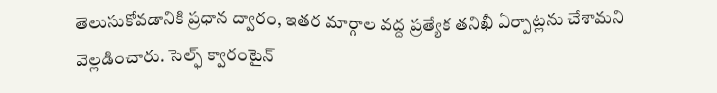తెలుసుకోవడానికి ప్రధాన ద్వారం, ఇతర మార్గాల వద్ద ప్రత్యేక తనిఖీ ఏర్పాట్లను చేశామని వెల్లడించారు. సెల్ఫ్ క్వారంటైన్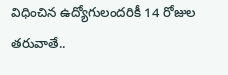విధించిన ఉద్యోగులందరికీ 14 రోజుల తరువాతే..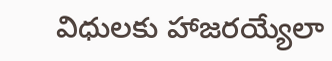విధులకు హాజరయ్యేలా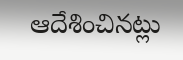ఆదేశించినట్లు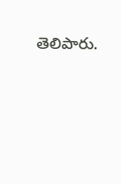తెలిపారు.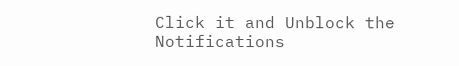Click it and Unblock the Notifications